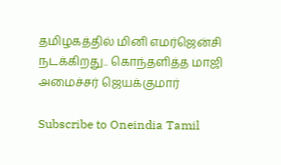தமிழகத்தில் மினி எமர்ஜென்சி நடக்கிறது.. கொந்தளித்த மாஜி அமைச்சர் ஜெயக்குமார்

Subscribe to Oneindia Tamil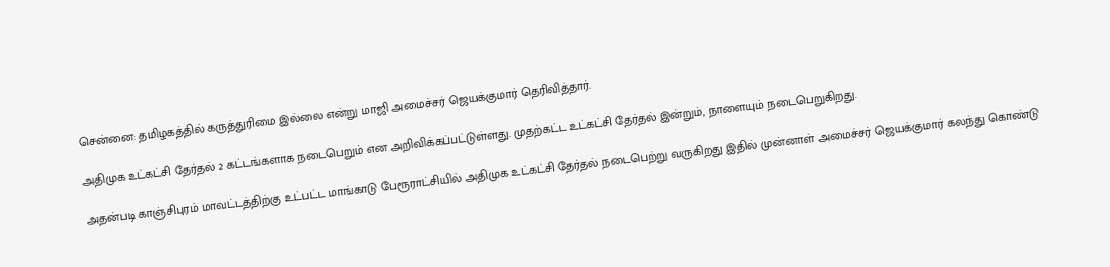சென்னை: தமிழகத்தில் கருத்துரிமை இல்லை என்று மாஜி அமைச்சர் ஜெயக்குமார் தெரிவித்தார்.

அதிமுக உட்கட்சி தேர்தல் 2 கட்டங்களாக நடைபெறும் என அறிவிக்கப்பட்டுள்ளது. முதற்கட்ட உட்கட்சி தேர்தல் இன்றும், நாளையும் நடைபெறுகிறது.

அதன்படி காஞ்சிபுரம் மாவட்டத்திற்கு உட்பட்ட மாங்காடு பேரூராட்சியில் அதிமுக உட்கட்சி தேர்தல் நடைபெற்று வருகிறது இதில் முன்னாள் அமைச்சர் ஜெயக்குமார் கலந்து கொண்டு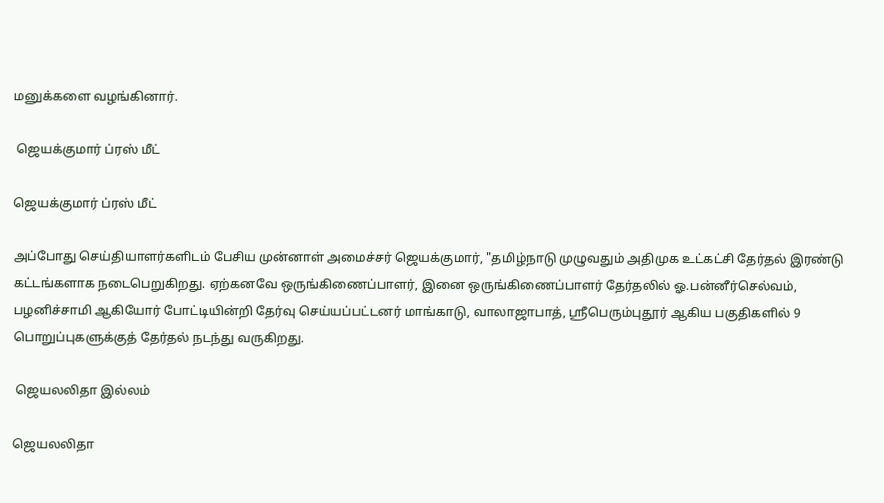மனுக்களை வழங்கினார்.

 ஜெயக்குமார் ப்ரஸ் மீட்

ஜெயக்குமார் ப்ரஸ் மீட்

அப்போது செய்தியாளர்களிடம் பேசிய முன்னாள் அமைச்சர் ஜெயக்குமார், "தமிழ்நாடு முழுவதும் அதிமுக உட்கட்சி தேர்தல் இரண்டு கட்டங்களாக நடைபெறுகிறது. ஏற்கனவே ஒருங்கிணைப்பாளர், இனை ஒருங்கிணைப்பாளர் தேர்தலில் ஓ.பன்னீர்செல்வம், பழனிச்சாமி ஆகியோர் போட்டியின்றி தேர்வு செய்யப்பட்டனர் மாங்காடு, வாலாஜாபாத், ஸ்ரீபெரும்புதூர் ஆகிய பகுதிகளில் 9 பொறுப்புகளுக்குத் தேர்தல் நடந்து வருகிறது.

 ஜெயலலிதா இல்லம்

ஜெயலலிதா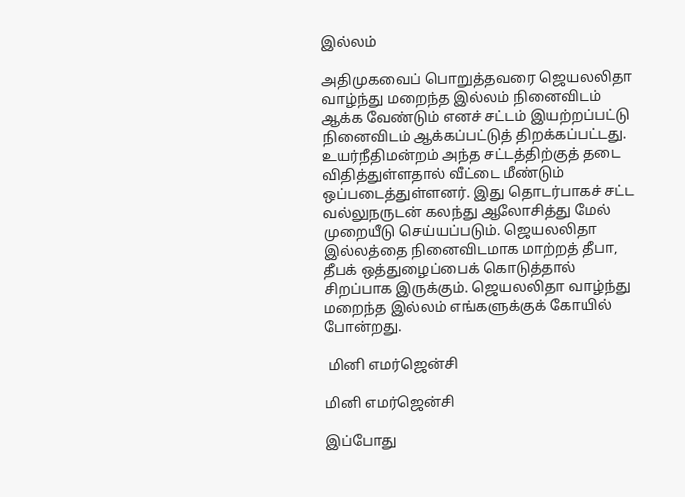இல்லம்

அதிமுகவைப் பொறுத்தவரை ஜெயலலிதா வாழ்ந்து மறைந்த இல்லம் நினைவிடம் ஆக்க வேண்டும் எனச் சட்டம் இயற்றப்பட்டு நினைவிடம் ஆக்கப்பட்டுத் திறக்கப்பட்டது. உயர்நீதிமன்றம் அந்த சட்டத்திற்குத் தடை விதித்துள்ளதால் வீட்டை மீண்டும் ஒப்படைத்துள்ளனர். இது தொடர்பாகச் சட்ட வல்லுநருடன் கலந்து ஆலோசித்து மேல் முறையீடு செய்யப்படும். ஜெயலலிதா இல்லத்தை நினைவிடமாக மாற்றத் தீபா, தீபக் ஒத்துழைப்பைக் கொடுத்தால் சிறப்பாக இருக்கும். ஜெயலலிதா வாழ்ந்து மறைந்த இல்லம் எங்களுக்குக் கோயில் போன்றது.

 மினி எமர்ஜென்சி

மினி எமர்ஜென்சி

இப்போது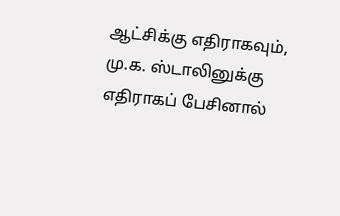ஆட்சிக்கு எதிராகவும், மு.க. ஸ்டாலினுக்கு எதிராகப் பேசினால்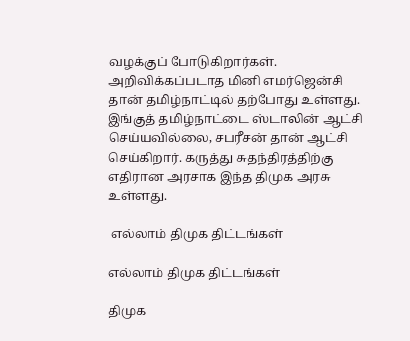வழக்குப் போடுகிறார்கள். அறிவிக்கப்படாத மினி எமர்ஜென்சி தான் தமிழ்நாட்டில் தற்போது உள்ளது. இங்குத் தமிழ்நாட்டை ஸ்டாலின் ஆட்சி செய்யவில்லை, சபரீசன் தான் ஆட்சி செய்கிறார். கருத்து சுதந்திரத்திற்கு எதிரான அரசாக இந்த திமுக அரசு உள்ளது.

 எல்லாம் திமுக திட்டங்கள்

எல்லாம் திமுக திட்டங்கள்

திமுக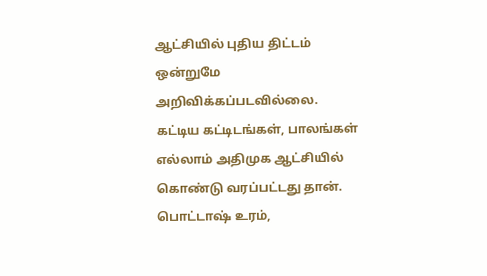ஆட்சியில் புதிய திட்டம் ஒன்றுமே அறிவிக்கப்படவில்லை. கட்டிய கட்டிடங்கள், பாலங்கள் எல்லாம் அதிமுக ஆட்சியில் கொண்டு வரப்பட்டது தான். பொட்டாஷ் உரம்,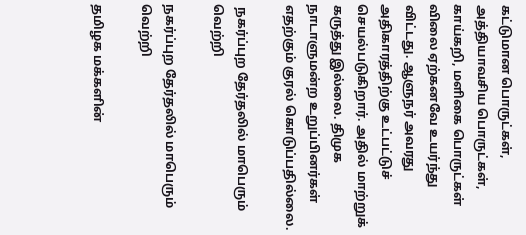கட்டுமான பொருட்கள், அத்தியாவசிய பொருட்கள், காய்கறி, மளிகை பொருட்கள் விலை ஏற்கனவே உயர்ந்து விட்டது. ஆளுநர் அவரது அதிகாரத்திற்கு உட்பட்டுச் செயல்படுகிறார். அதில் மாற்றுக் கருத்து இல்லை. திமுக நாடாளுமன்ற உறுப்பினர்கள் எதற்கும் குரல் கொடுப்பதில்லை.

 நகர்ப்புற தேர்தலில் மாபெரும் வெற்றி

நகர்ப்புற தேர்தலில் மாபெரும் வெற்றி

தமிழக மக்களின்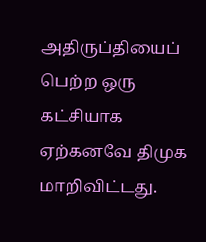அதிருப்தியைப் பெற்ற ஒரு கட்சியாக ஏற்கனவே திமுக மாறிவிட்டது.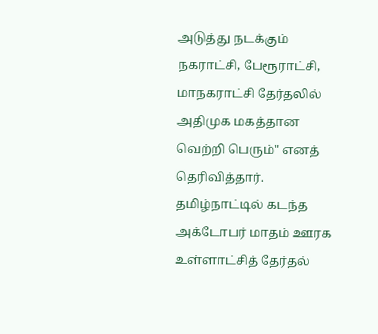அடுத்து நடக்கும் நகராட்சி, பேரூராட்சி, மாநகராட்சி தேர்தலில் அதிமுக மகத்தான வெற்றி பெரும்" எனத் தெரிவித்தார். தமிழ்நாட்டில் கடந்த அக்டோபர் மாதம் ஊரக உள்ளாட்சித் தேர்தல்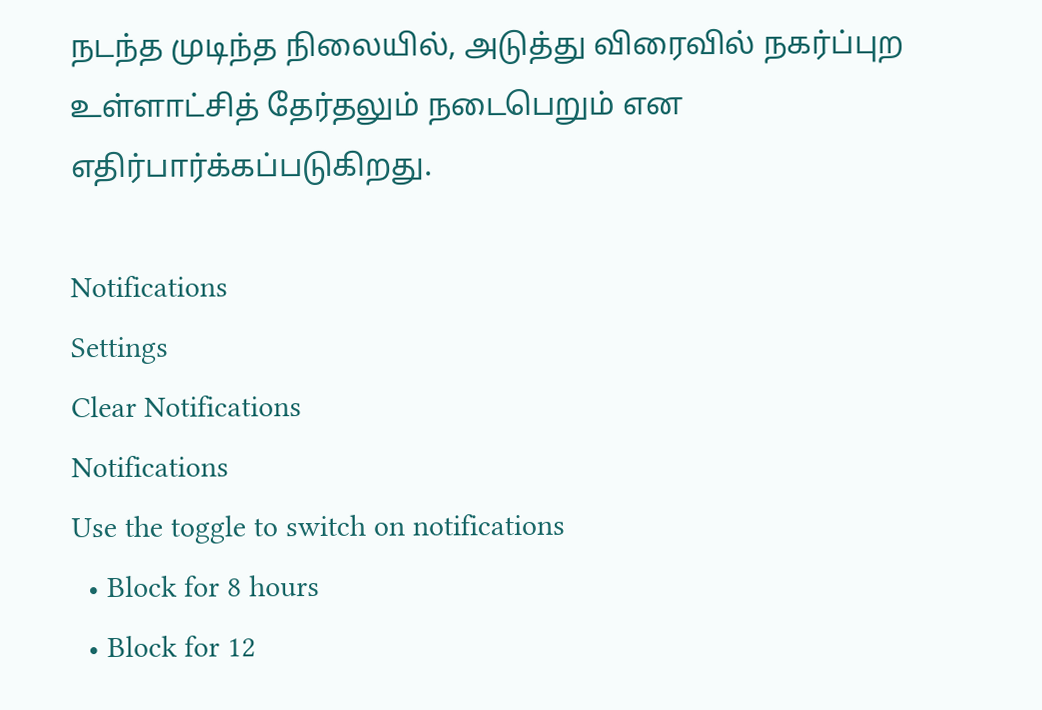நடந்த முடிந்த நிலையில், அடுத்து விரைவில் நகர்ப்புற உள்ளாட்சித் தேர்தலும் நடைபெறும் என எதிர்பார்க்கப்படுகிறது.

Notifications
Settings
Clear Notifications
Notifications
Use the toggle to switch on notifications
  • Block for 8 hours
  • Block for 12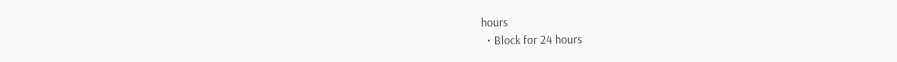hours
  • Block for 24 hours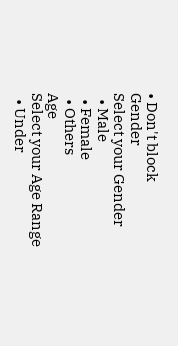• Don't block
Gender
Select your Gender
  • Male
  • Female
  • Others
Age
Select your Age Range
  • Under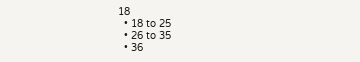18
  • 18 to 25
  • 26 to 35
  • 36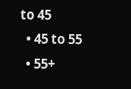to 45
  • 45 to 55
  • 55+